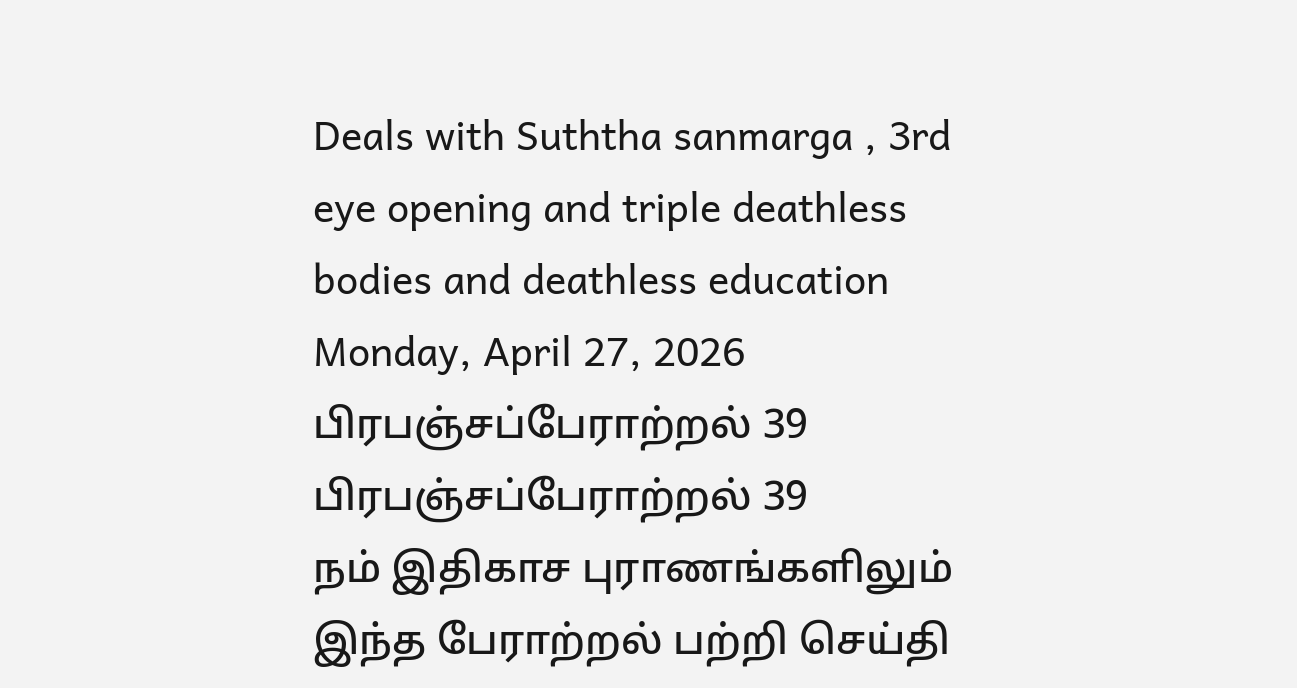Deals with Suththa sanmarga , 3rd eye opening and triple deathless bodies and deathless education
Monday, April 27, 2026
பிரபஞ்சப்பேராற்றல் 39
பிரபஞ்சப்பேராற்றல் 39
நம் இதிகாச புராணங்களிலும் இந்த பேராற்றல் பற்றி செய்தி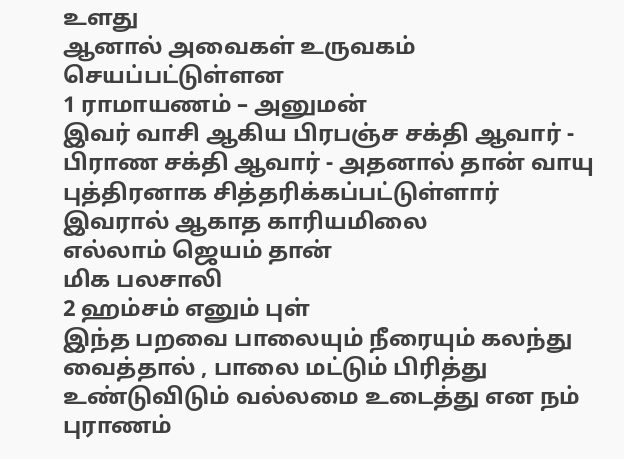உளது
ஆனால் அவைகள் உருவகம் செயப்பட்டுள்ளன
1 ராமாயணம் – அனுமன்
இவர் வாசி ஆகிய பிரபஞ்ச சக்தி ஆவார் -
பிராண சக்தி ஆவார் - அதனால் தான் வாயு புத்திரனாக சித்தரிக்கப்பட்டுள்ளார்
இவரால் ஆகாத காரியமிலை
எல்லாம் ஜெயம் தான்
மிக பலசாலி
2 ஹம்சம் எனும் புள்
இந்த பறவை பாலையும் நீரையும் கலந்து வைத்தால் , பாலை மட்டும் பிரித்து உண்டுவிடும் வல்லமை உடைத்து என நம் புராணம்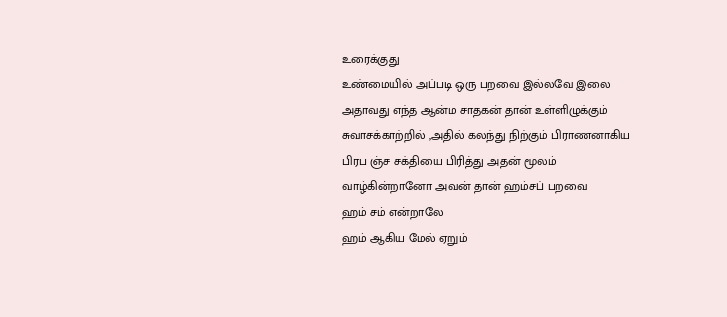உரைக்குது
உண்மையில் அப்படி ஒரு பறவை இல்லவே இலை
அதாவது எந்த ஆன்ம சாதகன் தான் உள்ளிழுக்கும் சுவாசக்காற்றில் ,அதில் கலந்து நிற்கும் பிராணனாகிய பிரப ஞ்ச சக்தியை பிரித்து அதன் மூலம் வாழ்கின்றானோ அவன் தான் ஹம்சப் பறவை
ஹம் சம் என்றாலே
ஹம் ஆகிய மேல் ஏறும்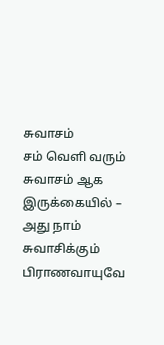சுவாசம்
சம் வெளி வரும் சுவாசம் ஆக இருக்கையில் – அது நாம் சுவாசிக்கும் பிராணவாயுவே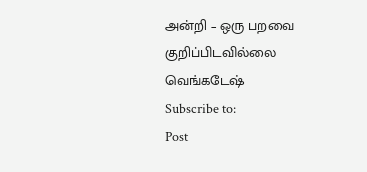அன்றி – ஒரு பறவை குறிப்பிடவில்லை
வெங்கடேஷ்
Subscribe to:
Post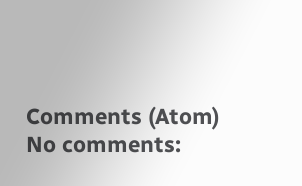Comments (Atom)
No comments: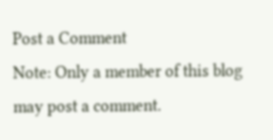Post a Comment
Note: Only a member of this blog may post a comment.